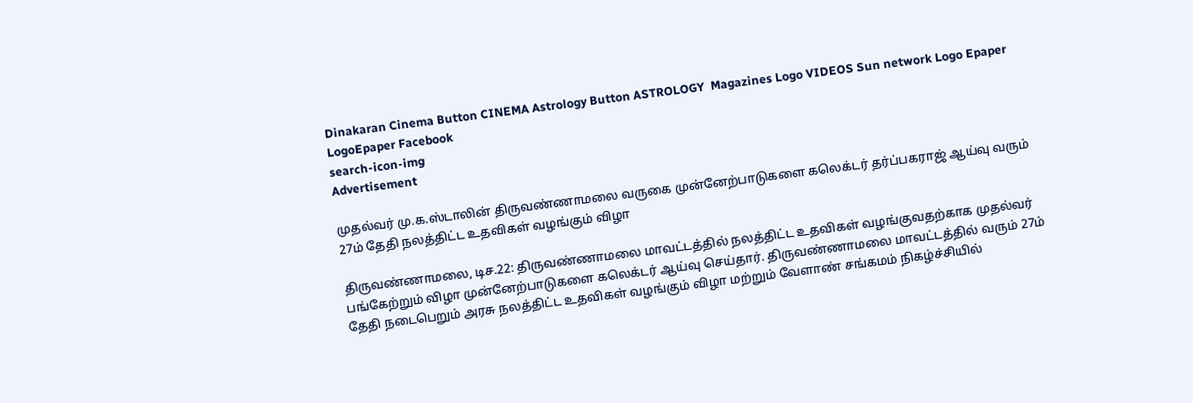Dinakaran Cinema Button CINEMA Astrology Button ASTROLOGY  Magazines Logo VIDEOS Sun network Logo Epaper LogoEpaper Facebook
search-icon-img
Advertisement

முதல்வர் மு.க.ஸ்டாலின் திருவண்ணாமலை வருகை முன்னேற்பாடுகளை கலெக்டர் தர்ப்பகராஜ் ஆய்வு வரும் 27ம் தேதி நலத்திட்ட உதவிகள் வழங்கும் விழா

திருவண்ணாமலை, டிச.22: திருவண்ணாமலை மாவட்டத்தில் நலத்திட்ட உதவிகள் வழங்குவதற்காக முதல்வர் பங்கேற்றும் விழா முன்னேற்பாடுகளை கலெக்டர் ஆய்வு செய்தார். திருவண்ணாமலை மாவட்டத்தில் வரும் 27ம் தேதி நடைபெறும் அரசு நலத்திட்ட உதவிகள் வழங்கும் விழா மற்றும் வேளாண் சங்கமம் நிகழ்ச்சியில்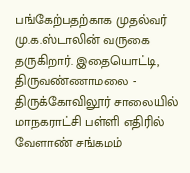பங்கேற்பதற்காக முதல்வர் மு.க.ஸ்டாலின் வருகை தருகிறார். இதையொட்டி, திருவண்ணாமலை - திருக்கோவிலூர் சாலையில் மாநகராட்சி பள்ளி எதிரில் வேளாண் சங்கமம்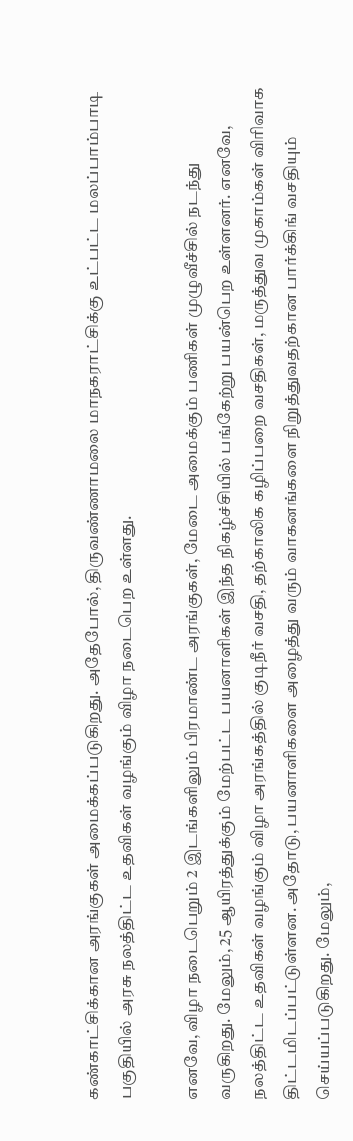கண்காட்சிக்கான அரங்குகள் அமைக்கப்படுகிறது. அதேபோல், திருவண்ணாமலை மாநகராட்சிக்கு உட்பட்ட மலப்பாம்பாடி பகுதியில் அரசு நலத்திட்ட உதவிகள் வழங்கும் விழா நடைபெற உள்ளது.

எனவே, விழா நடைபெறும் 2 இடங்களிலும் பிரமாண்ட அரங்குகள், மேடை அமைக்கும் பணிகள் முழுவீச்சில் நடந்து வருகிறது. மேலும், 25 ஆயிரத்துக்கும் மேற்பட்ட பயனாளிகள் இந்த நிகழ்ச்சியில் பங்கேற்று பயன்பெற உள்ளனர். எனவே, நலத்திட்ட உதவிகள் வழங்கும் விழா அரங்கத்தில் குடிநீர் வசதி, தற்காலிக கழிப்பறை வசதிகள், மருத்துவ முகாம்கள் விரிவாக திட்டமிடப்பட்டுள்ளன. அதோடு, பயனாளிகளை அழைத்து வரும் வாகனங்களை நிறுத்துவதற்கான பார்க்கிங் வசதியும் செய்யப்படுகிறது. மேலும்,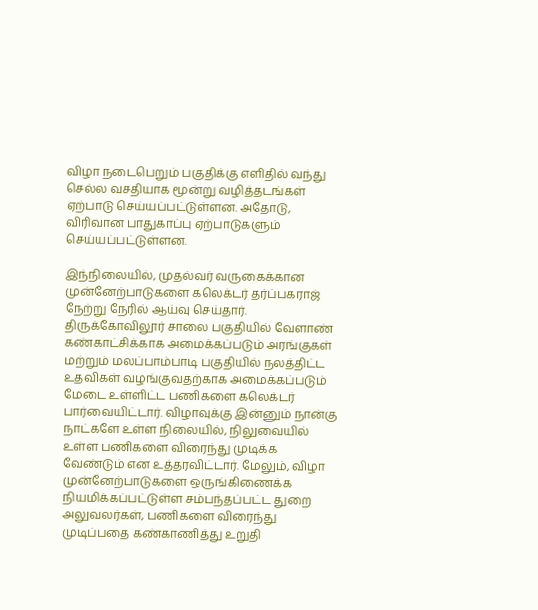விழா நடைபெறும் பகுதிக்கு எளிதில் வந்து செல்ல வசதியாக மூன்று வழித்தடங்கள் ஏற்பாடு செய்யப்பட்டுள்ளன. அதோடு, விரிவான பாதுகாப்பு ஏற்பாடுகளும் செய்யப்பட்டுள்ளன.

இந்நிலையில், முதல்வர் வருகைக்கான முன்னேற்பாடுகளை கலெக்டர் தர்ப்பகராஜ் நேற்று நேரில் ஆய்வு செய்தார். திருக்கோவிலூர் சாலை பகுதியில் வேளாண் கண்காட்சிக்காக அமைக்கப்படும் அரங்குகள் மற்றும் மலப்பாம்பாடி பகுதியில் நலத்திட்ட உதவிகள் வழங்குவதற்காக அமைக்கப்படும் மேடை உள்ளிட்ட பணிகளை கலெக்டர் பார்வையிட்டார். விழாவுக்கு இன்னும் நான்கு நாட்களே உள்ள நிலையில், நிலுவையில் உள்ள பணிகளை விரைந்து முடிக்க வேண்டும் என உத்தரவிட்டார். மேலும், விழா முன்னேற்பாடுகளை ஒருங்கிணைக்க நியமிக்கப்பட்டுள்ள சம்பந்தப்பட்ட துறை அலுவலர்கள், பணிகளை விரைந்து முடிப்பதை கண்காணித்து உறுதி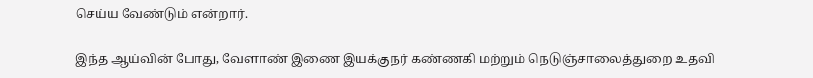செய்ய வேண்டும் என்றார்.

இந்த ஆய்வின் போது, வேளாண் இணை இயக்குநர் கண்ணகி மற்றும் நெடுஞ்சாலைத்துறை உதவி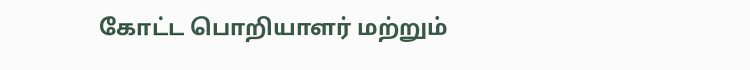கோட்ட பொறியாளர் மற்றும்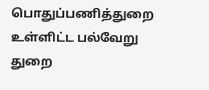பொதுப்பணித்துறை உள்ளிட்ட பல்வேறு துறை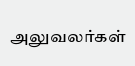அலுவலர்கள்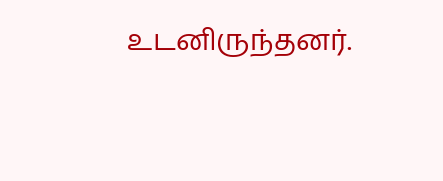உடனிருந்தனர்.